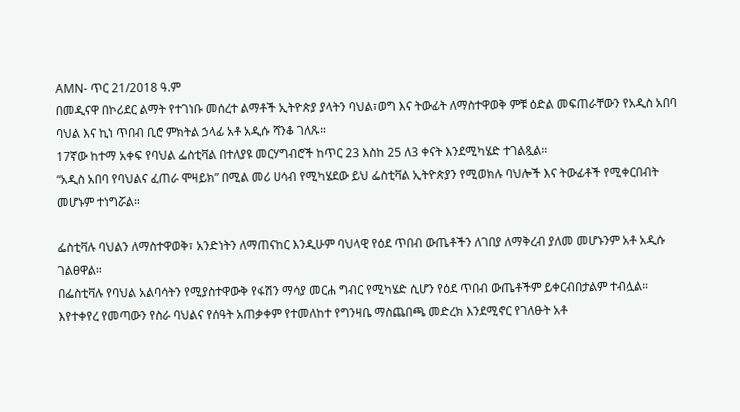AMN- ጥር 21/2018 ዓ.ም
በመዲናዋ በኮሪደር ልማት የተገነቡ መሰረተ ልማቶች ኢትዮጵያ ያላትን ባህል፣ወግ እና ትውፊት ለማስተዋወቅ ምቹ ዕድል መፍጠራቸውን የአዲስ አበባ ባህል እና ኪነ ጥበብ ቢሮ ምክትል ኃላፊ አቶ አዲሱ ሻንቆ ገለጹ።
17ኛው ከተማ አቀፍ የባህል ፌስቲቫል በተለያዩ መርሃግብሮች ከጥር 23 እስከ 25 ለ3 ቀናት እንደሚካሄድ ተገልጿል።
“አዲስ አበባ የባህልና ፈጠራ ሞዛይክ” በሚል መሪ ሀሳብ የሚካሄደው ይህ ፌስቲቫል ኢትዮጵያን የሚወክሉ ባህሎች እና ትውፊቶች የሚቀርበብት መሆኑም ተነግሯል።

ፌስቲቫሉ ባህልን ለማስተዋወቅ፣ አንድነትን ለማጠናከር እንዲሁም ባህላዊ የዕደ ጥበብ ውጤቶችን ለገበያ ለማቅረብ ያለመ መሆኑንም አቶ አዲሱ ገልፀዋል።
በፌስቲቫሉ የባህል አልባሳትን የሚያስተዋውቅ የፋሽን ማሳያ መርሐ ግብር የሚካሄድ ሲሆን የዕደ ጥበብ ውጤቶችም ይቀርብበታልም ተብሏል።
እየተቀየረ የመጣውን የስራ ባህልና የሰዓት አጠቃቀም የተመለከተ የግንዛቤ ማስጨበጫ መድረክ እንደሚኖር የገለፁት አቶ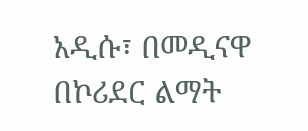አዲሱ፣ በመዲናዋ በኮሪደር ልማት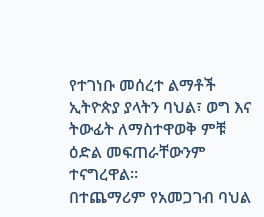የተገነቡ መሰረተ ልማቶች ኢትዮጵያ ያላትን ባህል፣ ወግ እና ትውፊት ለማስተዋወቅ ምቹ ዕድል መፍጠራቸውንም ተናግረዋል።
በተጨማሪም የአመጋገብ ባህል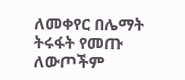ለመቀየር በሌማት ትሩፋት የመጡ ለውጦችም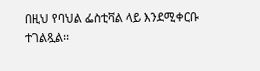በዚህ የባህል ፌስቲቫል ላይ እንደሚቀርቡ ተገልጿል፡፡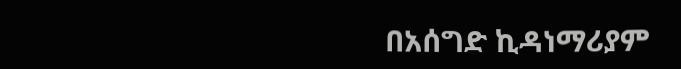በአሰግድ ኪዳነማሪያም